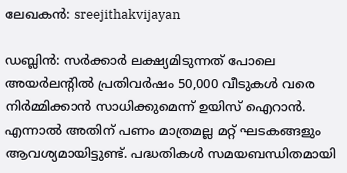ലേഖകന്‍: sreejithakvijayan

ഡബ്ലിൻ: സർക്കാർ ലക്ഷ്യമിടുന്നത് പോലെ അയർലന്റിൽ പ്രതിവർഷം 50,000 വീടുകൾ വരെ നിർമ്മിക്കാൻ സാധിക്കുമെന്ന് ഉയിസ് ഐറാൻ. എന്നാൽ അതിന് പണം മാത്രമല്ല മറ്റ് ഘടകങ്ങളും ആവശ്യമായിട്ടുണ്ട്. പദ്ധതികൾ സമയബന്ധിതമായി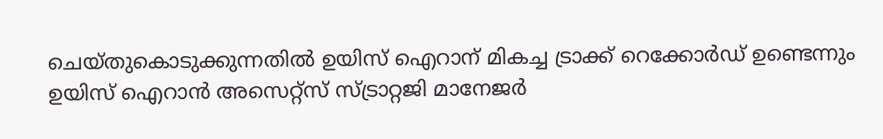ചെയ്തുകൊടുക്കുന്നതിൽ ഉയിസ് ഐറാന് മികച്ച ട്രാക്ക് റെക്കോർഡ് ഉണ്ടെന്നും ഉയിസ് ഐറാൻ അസെറ്റ്‌സ് സ്ട്രാറ്റജി മാനേജർ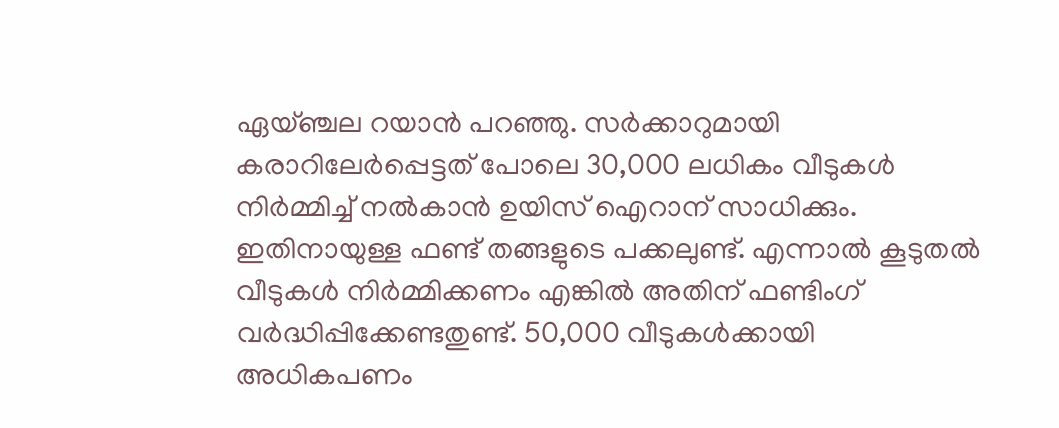ഏയ്ഞ്ചല റയാൻ പറഞ്ഞു. സർക്കാറുമായി കരാറിലേർപ്പെട്ടത് പോലെ 30,000 ലധികം വീടുകൾ നിർമ്മിച്ച് നൽകാൻ ഉയിസ് ഐറാന് സാധിക്കും. ഇതിനായുള്ള ഫണ്ട് തങ്ങളുടെ പക്കലുണ്ട്. എന്നാൽ കൂടുതൽ വീടുകൾ നിർമ്മിക്കണം എങ്കിൽ അതിന് ഫണ്ടിംഗ് വർദ്ധിപ്പിക്കേണ്ടതുണ്ട്. 50,000 വീടുകൾക്കായി അധികപണം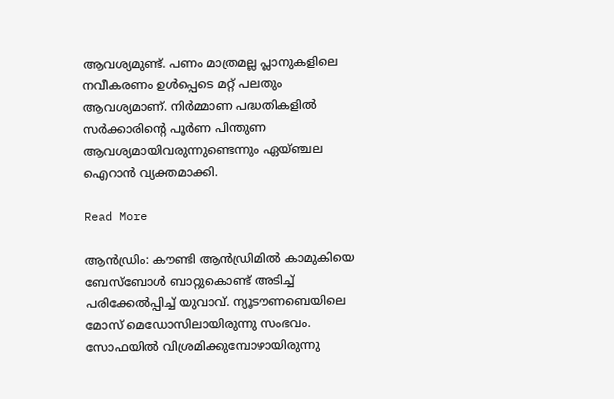ആവശ്യമുണ്ട്. പണം മാത്രമല്ല പ്ലാനുകളിലെ നവീകരണം ഉൾപ്പെടെ മറ്റ് പലതും ആവശ്യമാണ്. നിർമ്മാണ പദ്ധതികളിൽ സർക്കാരിന്റെ പൂർണ പിന്തുണ ആവശ്യമായിവരുന്നുണ്ടെന്നും ഏയ്ഞ്ചല ഐറാൻ വ്യക്തമാക്കി.

Read More

ആൻഡ്രിം: കൗണ്ടി ആൻഡ്രിമിൽ കാമുകിയെ ബേസ്‌ബോൾ ബാറ്റുകൊണ്ട് അടിച്ച് പരിക്കേൽപ്പിച്ച് യുവാവ്. ന്യൂടൗണബെയിലെ മോസ് മെഡോസിലായിരുന്നു സംഭവം. സോഫയിൽ വിശ്രമിക്കുമ്പോഴായിരുന്നു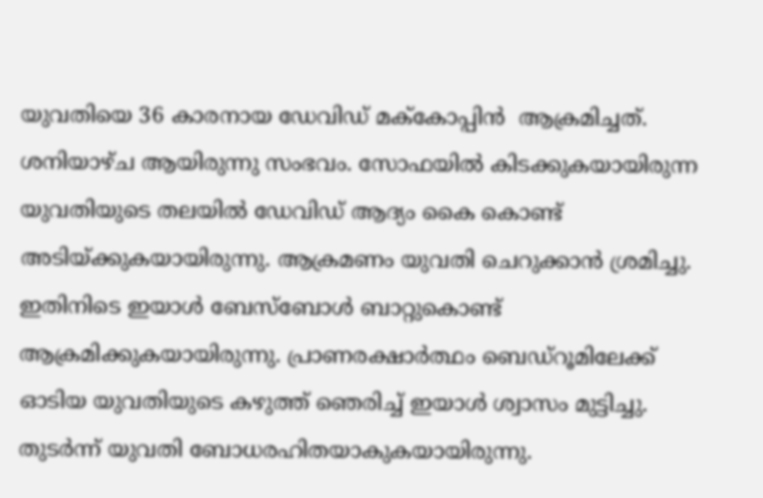യുവതിയെ 36 കാരനായ ഡേവിഡ് മക്‌കോപ്പിൻ  ആക്രമിച്ചത്. ശനിയാഴ്ച ആയിരുന്നു സംഭവം. സോഫയിൽ കിടക്കുകയായിരുന്ന യുവതിയുടെ തലയിൽ ഡേവിഡ് ആദ്യം കൈ കൊണ്ട് അടിയ്ക്കുകയായിരുന്നു. ആക്രമണം യുവതി ചെറുക്കാൻ ശ്രമിച്ചു. ഇതിനിടെ ഇയാൾ ബേസ്ബോൾ ബാറ്റുകൊണ്ട് ആക്രമിക്കുകയായിരുന്നു. പ്രാണരക്ഷാർത്ഥം ബെഡ്‌റൂമിലേക്ക് ഓടിയ യുവതിയുടെ കഴുത്ത് ഞെരിച്ച് ഇയാൾ ശ്വാസം മുട്ടിച്ചു. തുടർന്ന് യുവതി ബോധരഹിതയാകുകയായിരുന്നു.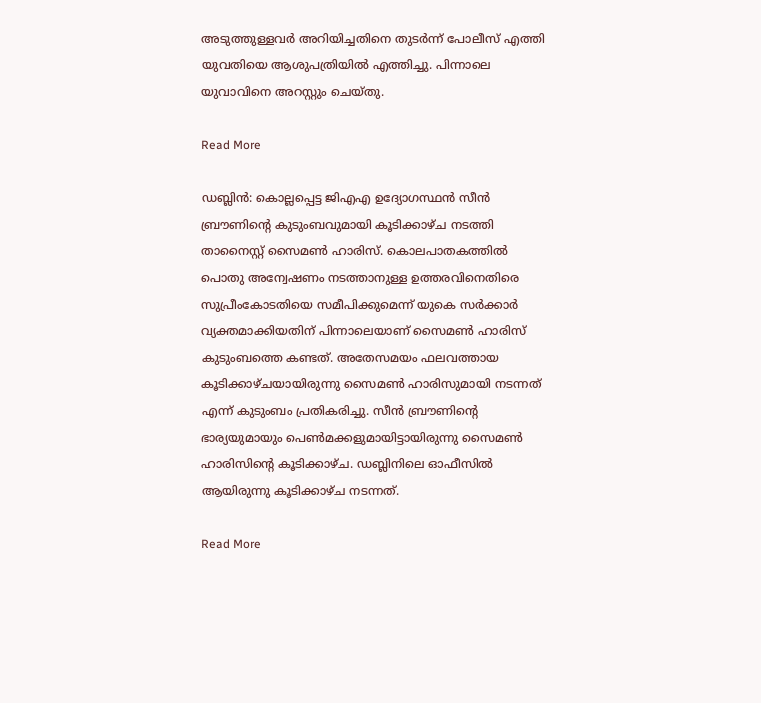അടുത്തുള്ളവർ അറിയിച്ചതിനെ തുടർന്ന് പോലീസ് എത്തി യുവതിയെ ആശുപത്രിയിൽ എത്തിച്ചു. പിന്നാലെ യുവാവിനെ അറസ്റ്റും ചെയ്തു.

Read More

ഡബ്ലിൻ: കൊല്ലപ്പെട്ട ജിഎഎ ഉദ്യോഗസ്ഥൻ സീൻ ബ്രൗണിന്റെ കുടുംബവുമായി കൂടിക്കാഴ്ച നടത്തി താനൈസ്റ്റ് സൈമൺ ഹാരിസ്. കൊലപാതകത്തിൽ പൊതു അന്വേഷണം നടത്താനുള്ള ഉത്തരവിനെതിരെ സുപ്രീംകോടതിയെ സമീപിക്കുമെന്ന് യുകെ സർക്കാർ വ്യക്തമാക്കിയതിന് പിന്നാലെയാണ് സൈമൺ ഹാരിസ് കുടുംബത്തെ കണ്ടത്. അതേസമയം ഫലവത്തായ കൂടിക്കാഴ്ചയായിരുന്നു സൈമൺ ഹാരിസുമായി നടന്നത് എന്ന് കുടുംബം പ്രതികരിച്ചു. സീൻ ബ്രൗണിന്റെ ഭാര്യയുമായും പെൺമക്കളുമായിട്ടായിരുന്നു സൈമൺ ഹാരിസിന്റെ കൂടിക്കാഴ്ച. ഡബ്ലിനിലെ ഓഫീസിൽ ആയിരുന്നു കൂടിക്കാഴ്ച നടന്നത്.

Read More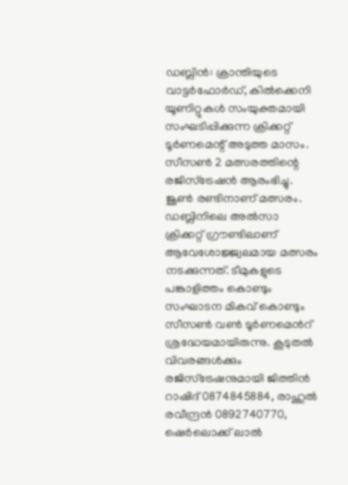ഡബ്ലിൻ: ക്രാന്തിയുടെ വാട്ടർഫോർഡ്, കിൽക്കെനി യൂണിറ്റുകൾ സംയുക്തമായി സംഘടിപ്പിക്കുന്ന ക്രിക്കറ്റ് ടൂർണമെന്റ് അടുത്ത മാസം. സീസൺ 2 മത്സരത്തിന്റെ രജിസ്‌ട്രേഷൻ ആരംഭിച്ചു. ജൂൺ രണ്ടിനാണ് മത്സരം. ഡബ്ലിനിലെ അൽസാ ക്രിക്കറ്റ് ഗ്രൗണ്ടിലാണ് ആവേശോജ്ജ്വലമായ മത്സരം നടക്കുന്നത്. ടീമുകളുടെ പങ്കാളിത്തം കൊണ്ടും സംഘാടന മികവ് കൊണ്ടും സീസൺ വൺ ടൂർണമെൻറ് ശ്രദ്ധേയമായിരുന്നു. കൂടുതൽ വിവരങ്ങൾക്കും രജിസ്‌ട്രേഷനുമായി ജിത്തിൻ റാഷിദ് 0874845884, രാഹുൽ രവീന്ദ്രൻ 0892740770, ഷെർലൊക്ക് ലാൽ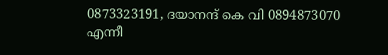0873323191, ദയാനന്ദ് കെ വി 0894873070 എന്നീ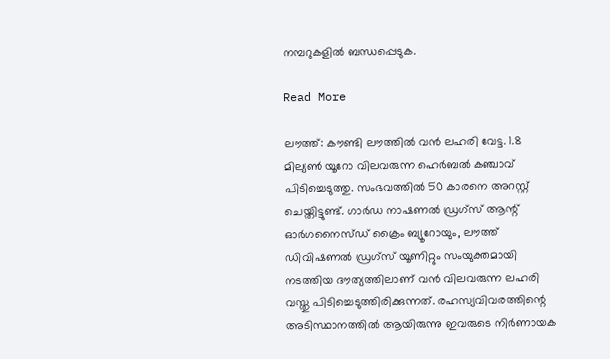നമ്പറുകളിൽ ബന്ധപ്പെടുക.

Read More

ലൗത്ത്: കൗണ്ടി ലൗത്തിൽ വൻ ലഹരി വേട്ട. 1.8 മില്യൺ യൂറോ വിലവരുന്ന ഹെർബൽ കഞ്ചാവ് പിടിച്ചെടുത്തു. സംഭവത്തിൽ 50 കാരനെ അറസ്റ്റ് ചെയ്തിട്ടുണ്ട്. ഗാർഡ നാഷണൽ ഡ്രഗ്‌സ് ആന്റ് ഓർഗനൈസ്ഡ് ക്രൈം ബ്യൂറോയും, ലൗത്ത് ഡിവിഷണൽ ഡ്രഗ്‌സ് യൂണിറ്റും സംയുക്തമായി നടത്തിയ ദൗത്യത്തിലാണ് വൻ വിലവരുന്ന ലഹരി വസ്തു പിടിച്ചെടുത്തിരിക്കുന്നത്. രഹസ്യവിവരത്തിന്റെ അടിസ്ഥാനത്തിൽ ആയിരുന്നു ഇവരുടെ നിർണായക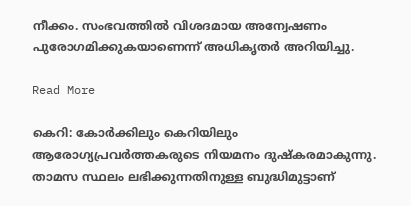നീക്കം. സംഭവത്തിൽ വിശദമായ അന്വേഷണം പുരോഗമിക്കുകയാണെന്ന് അധികൃതർ അറിയിച്ചു.

Read More

കെറി: കോർക്കിലും കെറിയിലും ആരോഗ്യപ്രവർത്തകരുടെ നിയമനം ദുഷ്‌കരമാകുന്നു. താമസ സ്ഥലം ലഭിക്കുന്നതിനുള്ള ബുദ്ധിമുട്ടാണ്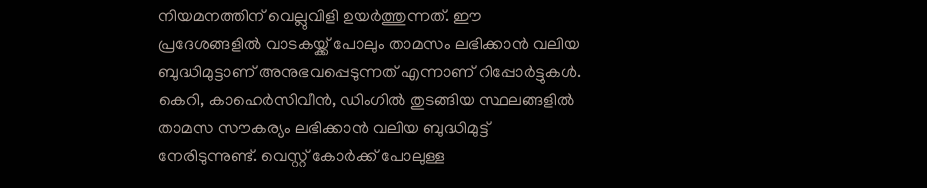നിയമനത്തിന് വെല്ലുവിളി ഉയർത്തുന്നത്. ഈ പ്രദേശങ്ങളിൽ വാടകയ്ക്ക് പോലും താമസം ലഭിക്കാൻ വലിയ ബുദ്ധിമുട്ടാണ് അനുഭവപ്പെടുന്നത് എന്നാണ് റിപ്പോർട്ടുകൾ. കെറി, കാഹെർസിവീൻ, ഡിംഗിൽ തുടങ്ങിയ സ്ഥലങ്ങളിൽ താമസ സൗകര്യം ലഭിക്കാൻ വലിയ ബുദ്ധിമുട്ട് നേരിടുന്നുണ്ട്. വെസ്റ്റ് കോർക്ക് പോലുള്ള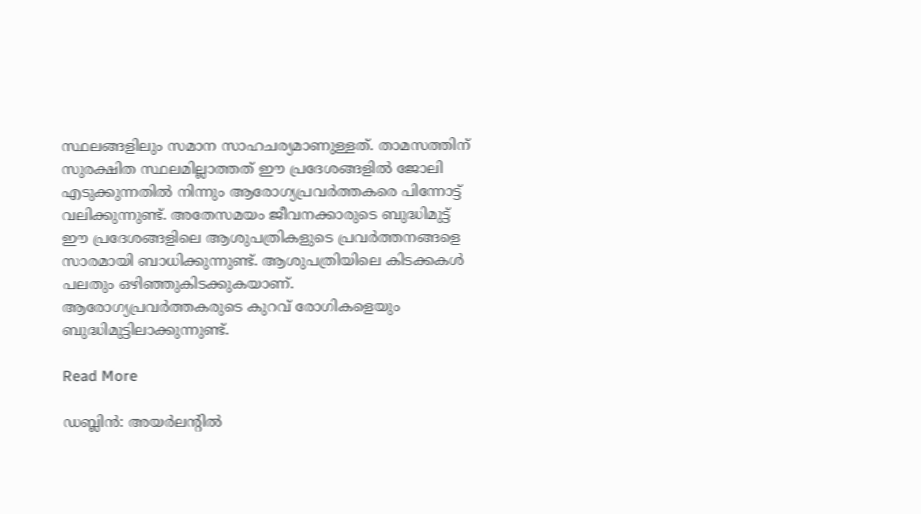സ്ഥലങ്ങളിലും സമാന സാഹചര്യമാണുള്ളത്. താമസത്തിന് സുരക്ഷിത സ്ഥലമില്ലാത്തത് ഈ പ്രദേശങ്ങളിൽ ജോലി എടുക്കുന്നതിൽ നിന്നും ആരോഗ്യപ്രവർത്തകരെ പിന്നോട്ട് വലിക്കുന്നുണ്ട്. അതേസമയം ജീവനക്കാരുടെ ബുദ്ധിമുട്ട് ഈ പ്രദേശങ്ങളിലെ ആശുപത്രികളുടെ പ്രവർത്തനങ്ങളെ സാരമായി ബാധിക്കുന്നുണ്ട്. ആശുപത്രിയിലെ കിടക്കകൾ പലതും ഒഴിഞ്ഞുകിടക്കുകയാണ്. ആരോഗ്യപ്രവർത്തകരുടെ കുറവ് രോഗികളെയും ബുദ്ധിമുട്ടിലാക്കുന്നുണ്ട്.

Read More

ഡബ്ലിൻ: അയർലന്റിൽ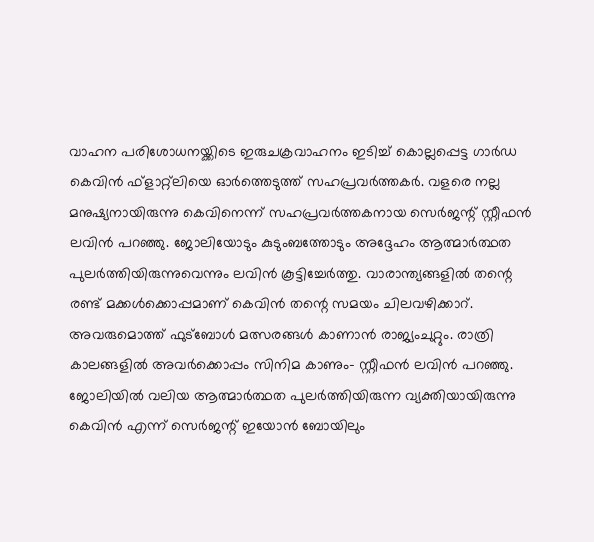വാഹന പരിശോധനയ്ക്കിടെ ഇരുചക്രവാഹനം ഇടിച്ച് കൊല്ലപ്പെട്ട ഗാർഡ കെവിൻ ഫ്‌ളാറ്റ്‌ലിയെ ഓർത്തെടുത്ത് സഹപ്രവർത്തകർ. വളരെ നല്ല മനുഷ്യനായിരുന്നു കെവിനെന്ന് സഹപ്രവർത്തകനായ സെർജന്റ് സ്റ്റീഫൻ ലവിൻ പറഞ്ഞു. ജോലിയോടും കുടുംബത്തോടും അദ്ദേഹം ആത്മാർത്ഥത പുലർത്തിയിരുന്നുവെന്നും ലവിൻ കൂട്ടിച്ചേർത്തു. വാരാന്ത്യങ്ങളിൽ തന്റെ രണ്ട് മക്കൾക്കൊപ്പമാണ് കെവിൻ തന്റെ സമയം ചിലവഴിക്കാറ്. അവരുമൊത്ത് ഫുട്‌ബോൾ മത്സരങ്ങൾ കാണാൻ രാജ്യംചുറ്റും. രാത്രി കാലങ്ങളിൽ അവർക്കൊപ്പം സിനിമ കാണും- സ്റ്റീഫൻ ലവിൻ പറഞ്ഞു. ജോലിയിൽ വലിയ ആത്മാർത്ഥത പുലർത്തിയിരുന്ന വ്യക്തിയായിരുന്നു കെവിൻ എന്ന് സെർജന്റ് ഇയോൻ ബോയിലും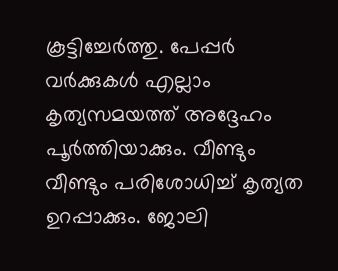കൂട്ടിച്ചേർത്തു. പേപ്പർ വർക്കുകൾ എല്ലാം കൃത്യസമയത്ത് അദ്ദേഹം പൂർത്തിയാക്കും. വീണ്ടും വീണ്ടും പരിശോധിച്ച് കൃത്യത ഉറപ്പാക്കും. ജോലി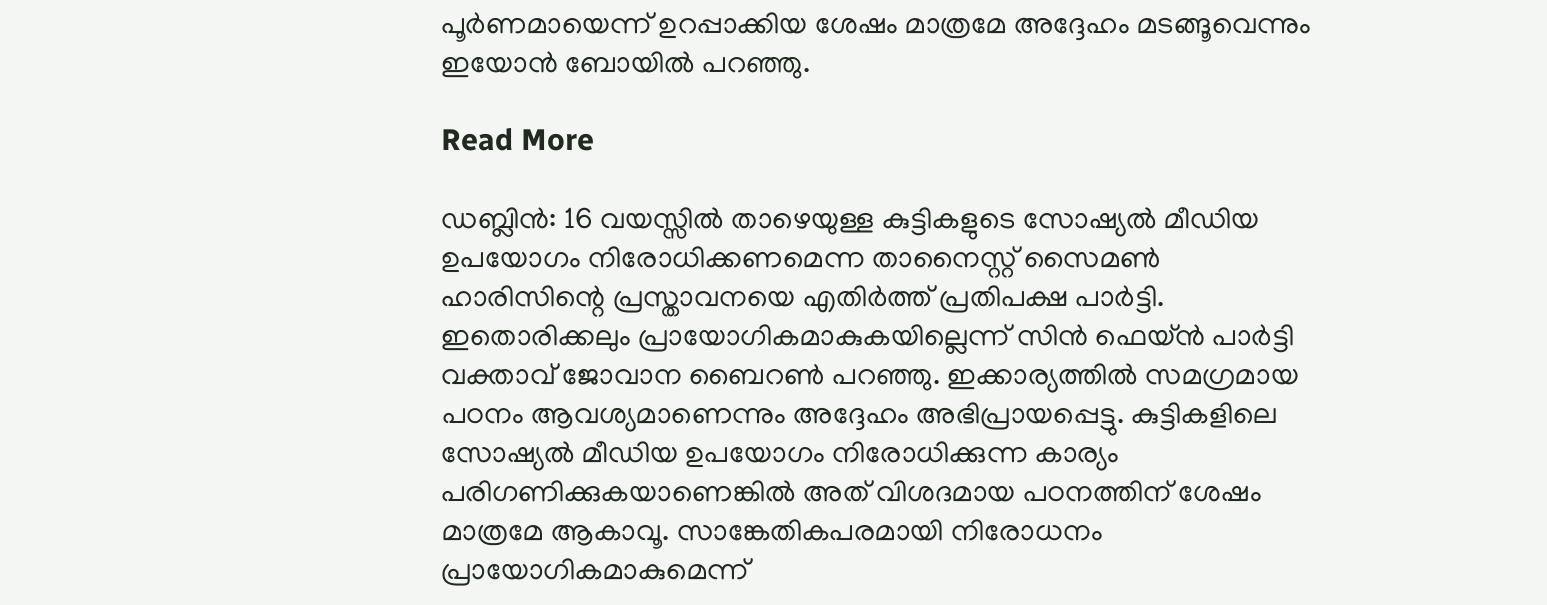പൂർണമായെന്ന് ഉറപ്പാക്കിയ ശേഷം മാത്രമേ അദ്ദേഹം മടങ്ങൂവെന്നും ഇയോൻ ബോയിൽ പറഞ്ഞു.

Read More

ഡബ്ലിൻ: 16 വയസ്സിൽ താഴെയുള്ള കുട്ടികളുടെ സോഷ്യൽ മീഡിയ ഉപയോഗം നിരോധിക്കണമെന്ന താനൈസ്റ്റ് സൈമൺ ഹാരിസിന്റെ പ്രസ്താവനയെ എതിർത്ത് പ്രതിപക്ഷ പാർട്ടി. ഇതൊരിക്കലും പ്രായോഗികമാകുകയില്ലെന്ന് സിൻ ഫെയ്ൻ പാർട്ടി വക്താവ് ജോവാന ബൈറൺ പറഞ്ഞു. ഇക്കാര്യത്തിൽ സമഗ്രമായ പഠനം ആവശ്യമാണെന്നും അദ്ദേഹം അഭിപ്രായപ്പെട്ടു. കുട്ടികളിലെ സോഷ്യൽ മീഡിയ ഉപയോഗം നിരോധിക്കുന്ന കാര്യം പരിഗണിക്കുകയാണെങ്കിൽ അത് വിശദമായ പഠനത്തിന് ശേഷം മാത്രമേ ആകാവൂ. സാങ്കേതികപരമായി നിരോധനം പ്രായോഗികമാകുമെന്ന്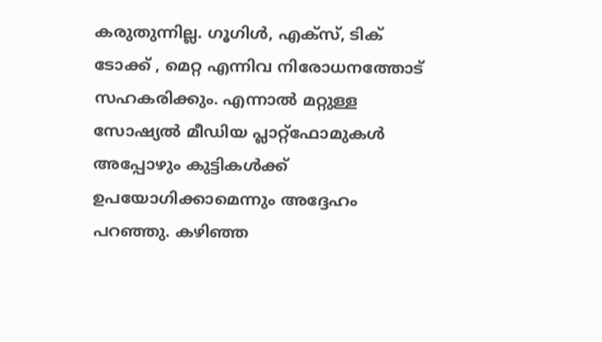കരുതുന്നില്ല. ഗൂഗിൾ, എക്‌സ്, ടിക് ടോക്ക് , മെറ്റ എന്നിവ നിരോധനത്തോട് സഹകരിക്കും. എന്നാൽ മറ്റുള്ള സോഷ്യൽ മീഡിയ പ്ലാറ്റ്‌ഫോമുകൾ അപ്പോഴും കുട്ടികൾക്ക് ഉപയോഗിക്കാമെന്നും അദ്ദേഹം പറഞ്ഞു. കഴിഞ്ഞ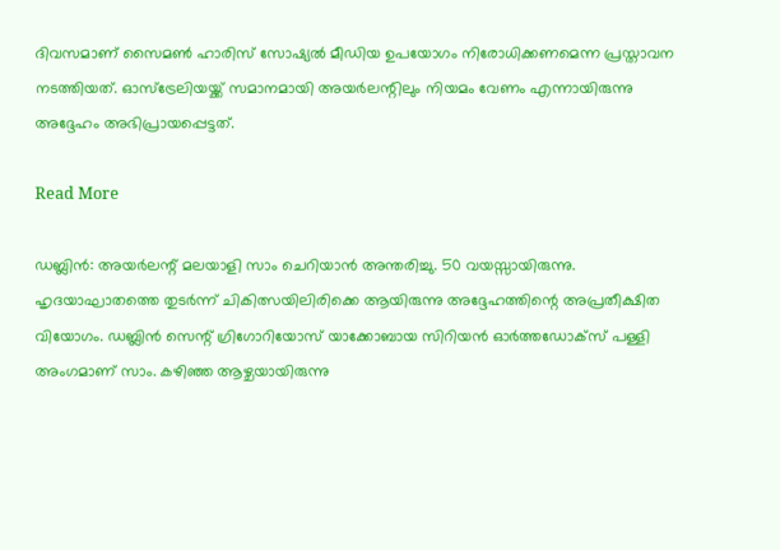ദിവസമാണ് സൈമൺ ഹാരിസ് സോഷ്യൽ മീഡിയ ഉപയോഗം നിരോധിക്കണമെന്ന പ്രസ്താവന നടത്തിയത്. ഓസ്‌ട്രേലിയയ്ക്ക് സമാനമായി അയർലന്റിലും നിയമം വേണം എന്നായിരുന്നു അദ്ദേഹം അഭിപ്രായപ്പെട്ടത്.

Read More

ഡബ്ലിൻ: അയർലന്റ് മലയാളി സാം ചെറിയാൻ അന്തരിച്ചു. 50 വയസ്സായിരുന്നു. ഹൃദയാഘാതത്തെ തുടർന്ന് ചികിത്സയിലിരിക്കെ ആയിരുന്നു അദ്ദേഹത്തിന്റെ അപ്രതീക്ഷിത വിയോഗം. ഡബ്ലിൻ സെന്റ് ഗ്രിഗോറിയോസ് യാക്കോബായ സിറിയൻ ഓർത്തഡോക്‌സ് പള്ളി അംഗമാണ് സാം. കഴിഞ്ഞ ആഴ്ചയായിരുന്നു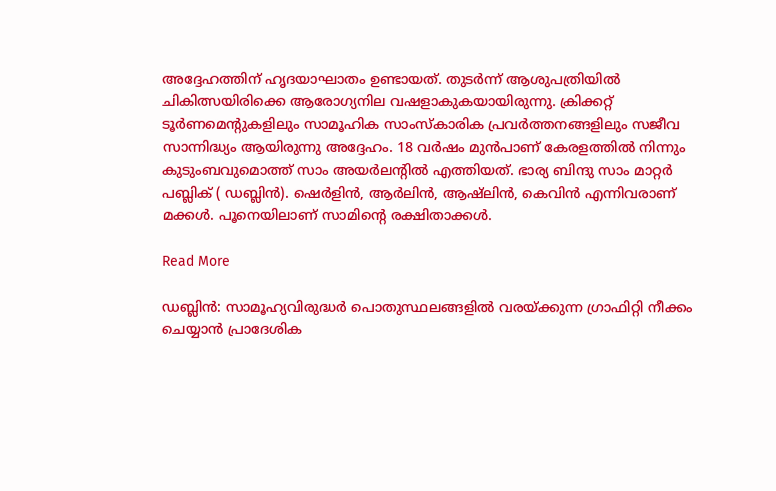അദ്ദേഹത്തിന് ഹൃദയാഘാതം ഉണ്ടായത്. തുടർന്ന് ആശുപത്രിയിൽ ചികിത്സയിരിക്കെ ആരോഗ്യനില വഷളാകുകയായിരുന്നു. ക്രിക്കറ്റ് ടൂർണമെന്റുകളിലും സാമൂഹിക സാംസ്‌കാരിക പ്രവർത്തനങ്ങളിലും സജീവ സാന്നിദ്ധ്യം ആയിരുന്നു അദ്ദേഹം. 18 വർഷം മുൻപാണ് കേരളത്തിൽ നിന്നും കുടുംബവുമൊത്ത് സാം അയർലന്റിൽ എത്തിയത്. ഭാര്യ ബിന്ദു സാം മാറ്റർ പബ്ലിക് ( ഡബ്ലിൻ). ഷെർളിൻ, ആർലിൻ, ആഷ്‌ലിൻ, കെവിൻ എന്നിവരാണ് മക്കൾ. പൂനെയിലാണ് സാമിന്റെ രക്ഷിതാക്കൾ.

Read More

ഡബ്ലിൻ: സാമൂഹ്യവിരുദ്ധർ പൊതുസ്ഥലങ്ങളിൽ വരയ്ക്കുന്ന ഗ്രാഫിറ്റി നീക്കം ചെയ്യാൻ പ്രാദേശിക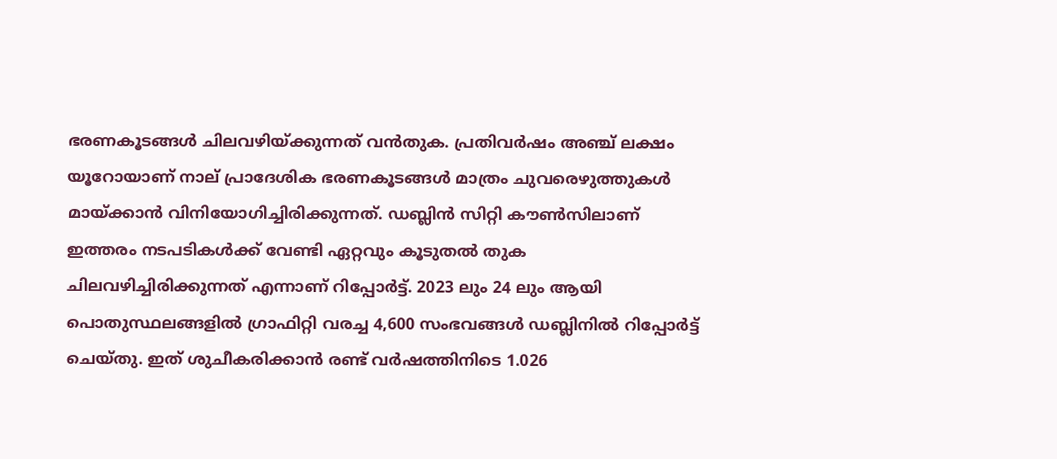ഭരണകൂടങ്ങൾ ചിലവഴിയ്ക്കുന്നത് വൻതുക. പ്രതിവർഷം അഞ്ച് ലക്ഷം യൂറോയാണ് നാല് പ്രാദേശിക ഭരണകൂടങ്ങൾ മാത്രം ചുവരെഴുത്തുകൾ മായ്ക്കാൻ വിനിയോഗിച്ചിരിക്കുന്നത്. ഡബ്ലിൻ സിറ്റി കൗൺസിലാണ് ഇത്തരം നടപടികൾക്ക് വേണ്ടി ഏറ്റവും കൂടുതൽ തുക ചിലവഴിച്ചിരിക്കുന്നത് എന്നാണ് റിപ്പോർട്ട്. 2023 ലും 24 ലും ആയി പൊതുസ്ഥലങ്ങളിൽ ഗ്രാഫിറ്റി വരച്ച 4,600 സംഭവങ്ങൾ ഡബ്ലിനിൽ റിപ്പോർട്ട് ചെയ്തു. ഇത് ശുചീകരിക്കാൻ രണ്ട് വർഷത്തിനിടെ 1.026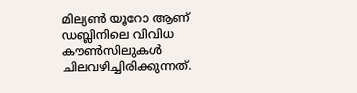മില്യൺ യൂറോ ആണ് ഡബ്ലിനിലെ വിവിധ കൗൺസിലുകൾ ചിലവഴിച്ചിരിക്കുന്നത്.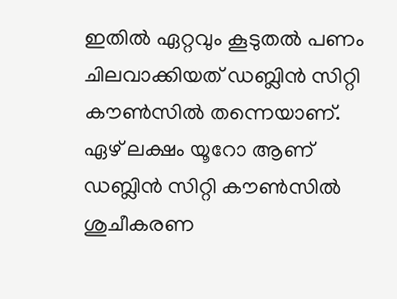ഇതിൽ ഏറ്റവും കൂടുതൽ പണം ചിലവാക്കിയത് ഡബ്ലിൻ സിറ്റി കൗൺസിൽ തന്നെയാണ്. ഏഴ് ലക്ഷം യൂറോ ആണ് ഡബ്ലിൻ സിറ്റി കൗൺസിൽ ശുചീകരണ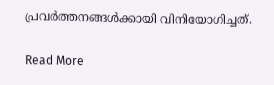പ്രവർത്തനങ്ങൾക്കായി വിനിയോഗിച്ചത്.

Read More